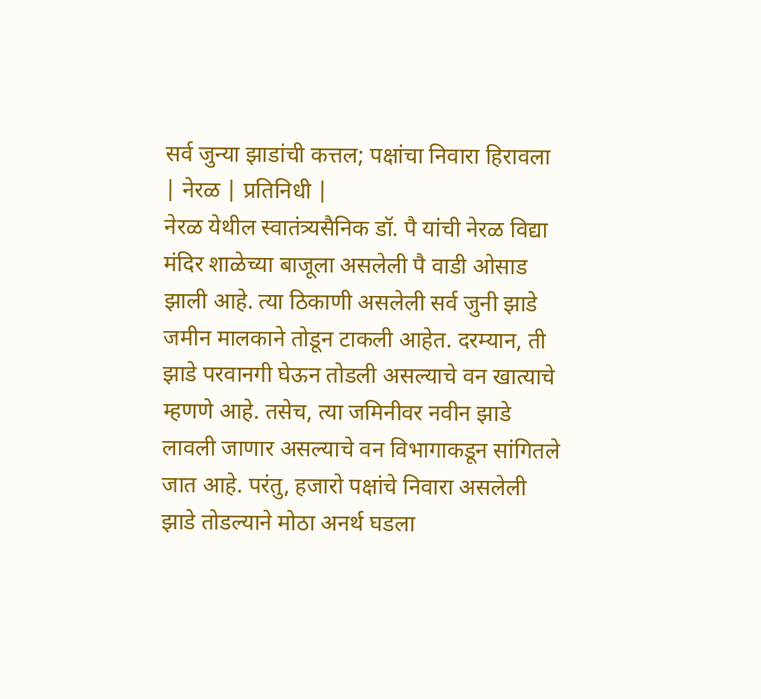सर्व जुन्या झाडांची कत्तल; पक्षांचा निवारा हिरावला
| नेरळ | प्रतिनिधी |
नेरळ येथील स्वातंत्र्यसैनिक डॉ. पै यांची नेरळ विद्या मंदिर शाळेच्या बाजूला असलेली पै वाडी ओसाड झाली आहे. त्या ठिकाणी असलेली सर्व जुनी झाडे जमीन मालकाने तोडून टाकली आहेत. दरम्यान, ती झाडे परवानगी घेऊन तोडली असल्याचे वन खात्याचे म्हणणे आहे. तसेच, त्या जमिनीवर नवीन झाडे लावली जाणार असल्याचे वन विभागाकडून सांगितले जात आहे. परंतु, हजारो पक्षांचे निवारा असलेली झाडे तोडल्याने मोठा अनर्थ घडला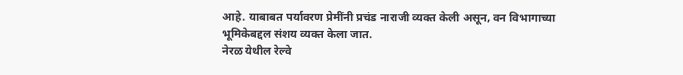आहे. याबाबत पर्यावरण प्रेमींनी प्रचंड नाराजी व्यक्त केली असून, वन विभागाच्या भूमिकेबद्दल संशय व्यक्त केला जात.
नेरळ येथील रेल्वे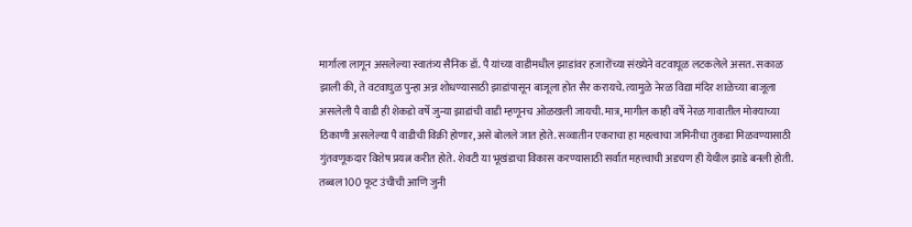मार्गाला लागून असलेल्या स्वातंत्र्य सैनिक डॉ. पै यांच्या वाडीमधील झाडांवर हजारोंच्या संख्येने वटवाघूळ लटकलेले असत. सकाळ झाली की, ते वटवाघुळ पुन्हा अन्न शोधण्यासाठी झाडांपासून बाजूला होत सैर करायचे. त्यामुळे नेरळ विद्या मंदिर शाळेच्या बाजूला असलेली पै वाडी ही शेकडो वर्षे जुन्या झाडांची वाडी म्हणूनच ओळखली जायची. मात्र, मागील काही वर्षे नेरळ गावातील मोक्याच्या ठिकाणी असलेल्या पै वाडीची विक्री होणार, असे बोलले जात होते. सव्वातीन एकराचा हा महत्वाचा जमिनीचा तुकडा मिळवण्यासाठी गुंतवणूकदार विशेष प्रयत्न करीत होते. शेवटी या भूखंडाचा विकास करण्यासाठी सर्वात महत्त्वाची अडचण ही येथील झाडे बनली होती. तब्बल 100 फूट उंचीची आणि जुनी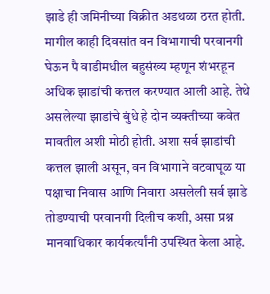झाडे ही जमिनीच्या विक्रीत अडथळा ठरत होती.
मागील काही दिवसांत वन विभागाची परवानगी घेऊन पै वाडीमधील बहुसंख्य म्हणून शंभरहून अधिक झाडांची कत्तल करण्यात आली आहे. तेथे असलेल्या झाडांचे बुंधे हे दोन व्यक्तीच्या कवेत मावतील अशी मोठी होती. अशा सर्व झाडांची कत्तल झाली असून, वन विभागाने वटवाघूळ या पक्षाचा निवास आणि निवारा असलेली सर्व झाडे तोडण्याची परवानगी दिलीच कशी, असा प्रश्न मानवाधिकार कार्यकर्त्यांनी उपस्थित केला आहे.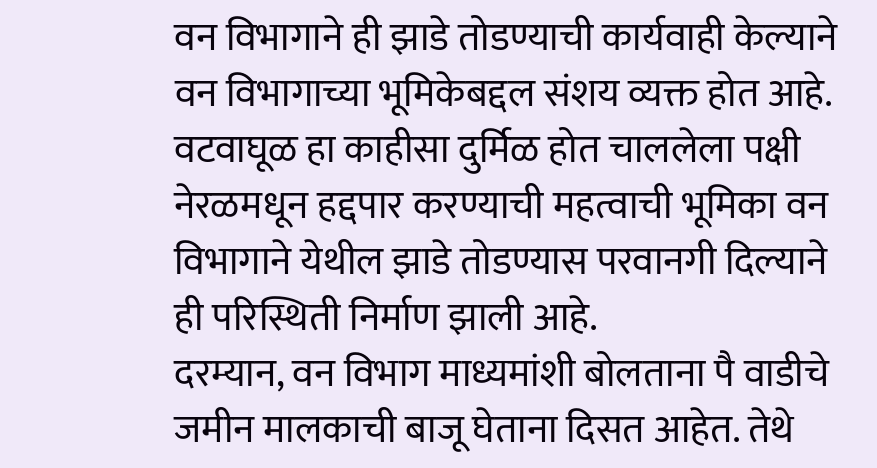वन विभागाने ही झाडे तोडण्याची कार्यवाही केल्याने वन विभागाच्या भूमिकेबद्दल संशय व्यक्त होत आहे. वटवाघूळ हा काहीसा दुर्मिळ होत चाललेला पक्षी नेरळमधून हद्दपार करण्याची महत्वाची भूमिका वन विभागाने येथील झाडे तोडण्यास परवानगी दिल्याने ही परिस्थिती निर्माण झाली आहे.
दरम्यान, वन विभाग माध्यमांशी बोलताना पै वाडीचे जमीन मालकाची बाजू घेताना दिसत आहेत. तेथे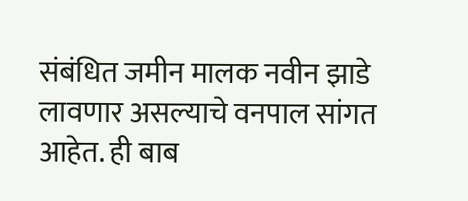संबंधित जमीन मालक नवीन झाडे लावणार असल्याचे वनपाल सांगत आहेत. ही बाब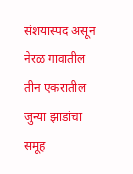संशयास्पद असून नेरळ गावातील तीन एकरातील जुन्या झाडांचा समूह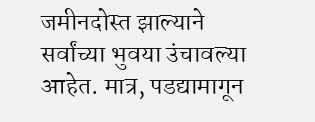जमीनदोस्त झाल्याने सर्वांच्या भुवया उंचावल्या आहेत. मात्र, पडद्यामागून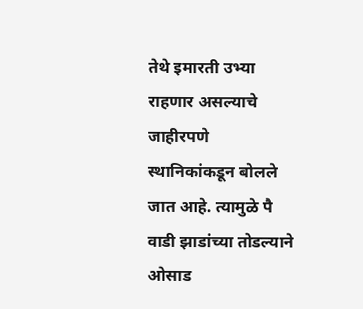तेथे इमारती उभ्या राहणार असल्याचे जाहीरपणे स्थानिकांकडून बोलले जात आहे. त्यामुळे पै वाडी झाडांच्या तोडल्याने ओसाड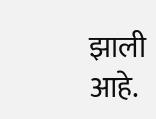झाली आहे.